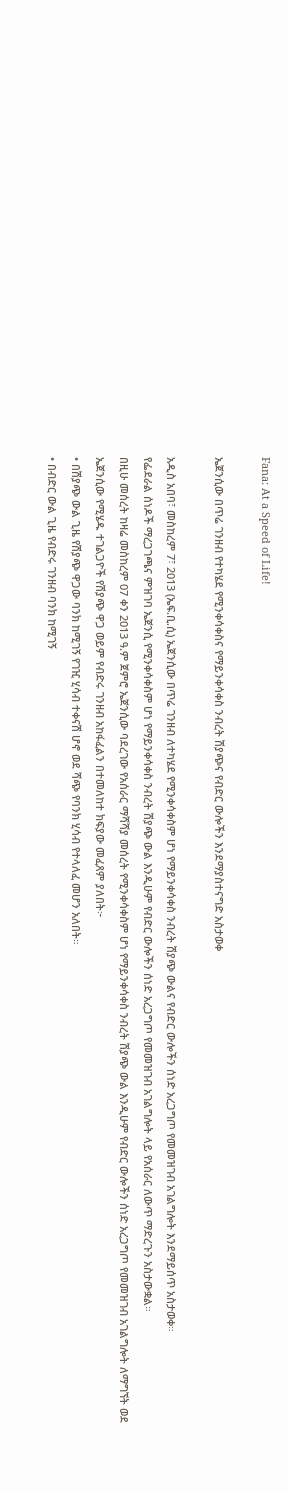Fana: At a Speed of Life!

ኤጀንሲው በጥሬ ገንዘብ የተካሄደ የሚንቀሳቀስና የማይንቀሳቀስ ንብረት ሽያጭና የብድር ውሎችን እንደማያስተናግድ አስታወቀ

አዲስ አበባ፣ መስከረም 7፣ 2013 (ኤፍ.ቢ.ሲ) ኤጀንሲው በጥሬ ገንዘብ ለተካሄደ የሚንቀሳቀስም ሆነ የማይንቀሳቀስ ንብረት ሽያጭ ውልና የብድር ውሎችን ሰነድ አረጋግጦ የመመዝገብ አገልግሎት እንደማይሰጥ አስታወቀ።
የፌደራል ሰነዶች ማረጋገጫና ምዝገባ ኤጀንሲ የሚንቀሳቀስም ሆነ የማይንቀሳቀስ ንብረት ሽያጭ ውል እንዲሁም የብድር ውሎችን ሰነድ አረጋግጦ የመመዝገብ አገልግሎት ላይ የአሰራር ለውጥ ማድረጉን አስታውቋል።
በዚሁ መሰረት ከዛሬ መስከረም 07 ቀን 2013 ዓ.ም ጀምሮ ኤጀንሲው ባደረገው የአሰራር ማሻሻያ መሰረት የሚንቀሳቀስም ሆነ የማይንቀሳቀስ ንብረት ሽያጭ ውል እንዲሁም የብድር ውሎችን ሰነድ አረጋግጦ የመመዝገብ አገልግሎት ለማግኘት ወደ ኤጀንሲው የሚሄዱ ተገልጋዮች የሽያጭ ዋጋ ወይም የብድሩ ገንዘብ አከፋፈልን በተመለከተ ክፍያው መፈጸም ያለበት፦
• በሽያጭ ውል ጊዜ የሽያጭ ዋጋው ባንክ ከሚገኝ የገዢ ሂሳብ ተቀናሽ ሆኖ ወደ ሻጭ የባንክ ሂሳብ የተላለፈ መሆን አለበት።
• በብድር ውል ጊዜ የብድሩ ገንዘብ ባንክ ከሚገኝ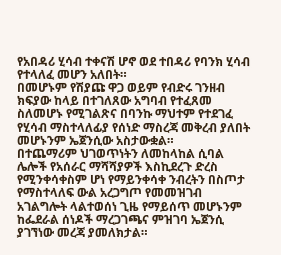የአበዳሪ ሂሳብ ተቀናሽ ሆኖ ወደ ተበዳሪ የባንክ ሂሳብ የተላለፈ መሆን አለበት።
በመሆኑም የሽያጩ ዋጋ ወይም የብድሩ ገንዘብ ክፍያው ከላይ በተገለጸው አግባብ የተፈጸመ ስለመሆኑ የሚገልጽና በባንኩ ማህተም የተደገፈ የሂሳብ ማስተላለፊያ የሰነድ ማስረጃ መቅረብ ያለበት መሆኑንም ኤጀንሲው አስታውቋል።
በተጨማሪም ህገወጥነትን ለመከላከል ሲባል ሌሎች የአሰራር ማሻሻያዎች እስኪደረጉ ድረስ የሚንቀሳቀስም ሆነ የማይንቀሳቀ ንብረትን በስጦታ የማስተላለፍ ውል አረጋግጦ የመመዝገብ አገልግሎት ላልተወሰነ ጊዜ የማይሰጥ መሆኑንም ከፌደራል ሰነዶች ማረጋገጫና ምዝገባ ኤጀንሲ ያገኘነው መረጃ ያመለክታል።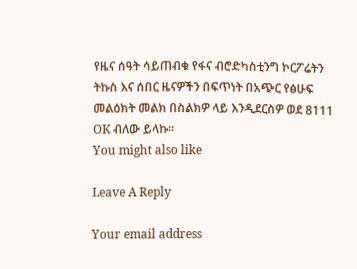የዜና ሰዓት ሳይጠብቁ የፋና ብሮድካስቲንግ ኮርፖሬትን ትኩስ እና ሰበር ዜናዎችን በፍጥነት በአጭር የፅሁፍ መልዕክት መልክ በስልክዎ ላይ እንዲደርስዎ ወደ 8111 OK ብለው ይላኩ።
You might also like

Leave A Reply

Your email address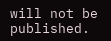will not be published.